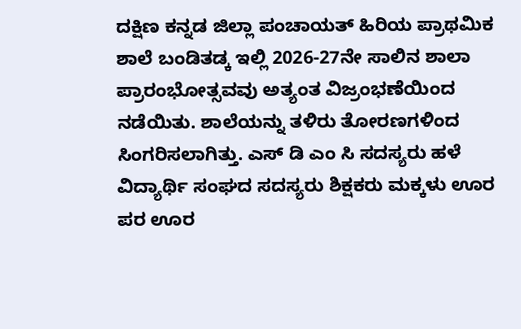ದಕ್ಷಿಣ ಕನ್ನಡ ಜಿಲ್ಲಾ ಪಂಚಾಯತ್ ಹಿರಿಯ ಪ್ರಾಥಮಿಕ ಶಾಲೆ ಬಂಡಿತಡ್ಕ ಇಲ್ಲಿ 2026-27ನೇ ಸಾಲಿನ ಶಾಲಾ ಪ್ರಾರಂಭೋತ್ಸವವು ಅತ್ಯಂತ ವಿಜ್ರಂಭಣೆಯಿಂದ ನಡೆಯಿತು. ಶಾಲೆಯನ್ನು ತಳಿರು ತೋರಣಗಳಿಂದ ಸಿಂಗರಿಸಲಾಗಿತ್ತು. ಎಸ್ ಡಿ ಎಂ ಸಿ ಸದಸ್ಯರು ಹಳೆ ವಿದ್ಯಾರ್ಥಿ ಸಂಘದ ಸದಸ್ಯರು ಶಿಕ್ಷಕರು ಮಕ್ಕಳು ಊರ ಪರ ಊರ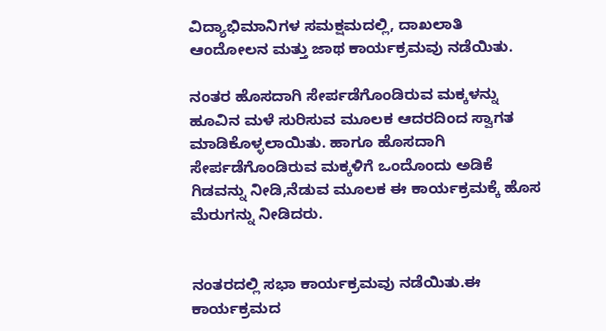ವಿದ್ಯಾಭಿಮಾನಿಗಳ ಸಮಕ್ಷಮದಲ್ಲಿ, ದಾಖಲಾತಿ ಆಂದೋಲನ ಮತ್ತು ಜಾಥ ಕಾರ್ಯಕ್ರಮವು ನಡೆಯಿತು.

ನಂತರ ಹೊಸದಾಗಿ ಸೇರ್ಪಡೆಗೊಂಡಿರುವ ಮಕ್ಕಳನ್ನು ಹೂವಿನ ಮಳೆ ಸುರಿಸುವ ಮೂಲಕ ಆದರದಿಂದ ಸ್ವಾಗತ ಮಾಡಿಕೊಳ್ಳಲಾಯಿತು. ಹಾಗೂ ಹೊಸದಾಗಿ ಸೇರ್ಪಡೆಗೊಂಡಿರುವ ಮಕ್ಕಳಿಗೆ ಒಂದೊಂದು ಅಡಿಕೆ ಗಿಡವನ್ನು ನೀಡಿ,ನೆಡುವ ಮೂಲಕ ಈ ಕಾರ್ಯಕ್ರಮಕ್ಕೆ ಹೊಸ ಮೆರುಗನ್ನು ನೀಡಿದರು.


ನಂತರದಲ್ಲಿ ಸಭಾ ಕಾರ್ಯಕ್ರಮವು ನಡೆಯಿತು.ಈ ಕಾರ್ಯಕ್ರಮದ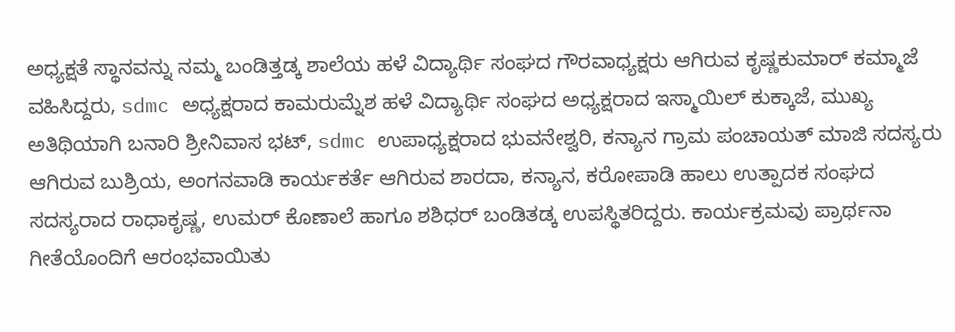ಅಧ್ಯಕ್ಷತೆ ಸ್ಥಾನವನ್ನು ನಮ್ಮ ಬಂಡಿತ್ತಡ್ಕ ಶಾಲೆಯ ಹಳೆ ವಿದ್ಯಾರ್ಥಿ ಸಂಘದ ಗೌರವಾಧ್ಯಕ್ಷರು ಆಗಿರುವ ಕೃಷ್ಣಕುಮಾರ್ ಕಮ್ಮಾಜೆ ವಹಿಸಿದ್ದರು, sdmc ಅಧ್ಯಕ್ಷರಾದ ಕಾಮರುಮ್ನೆಶ ಹಳೆ ವಿದ್ಯಾರ್ಥಿ ಸಂಘದ ಅಧ್ಯಕ್ಷರಾದ ಇಸ್ಮಾಯಿಲ್ ಕುಕ್ಕಾಜೆ, ಮುಖ್ಯ ಅತಿಥಿಯಾಗಿ ಬನಾರಿ ಶ್ರೀನಿವಾಸ ಭಟ್, sdmc ಉಪಾಧ್ಯಕ್ಷರಾದ ಭುವನೇಶ್ವರಿ, ಕನ್ಯಾನ ಗ್ರಾಮ ಪಂಚಾಯತ್ ಮಾಜಿ ಸದಸ್ಯರು ಆಗಿರುವ ಬುಶ್ರಿಯ, ಅಂಗನವಾಡಿ ಕಾರ್ಯಕರ್ತೆ ಆಗಿರುವ ಶಾರದಾ, ಕನ್ಯಾನ, ಕರೋಪಾಡಿ ಹಾಲು ಉತ್ಪಾದಕ ಸಂಘದ ಸದಸ್ಯರಾದ ರಾಧಾಕೃಷ್ಣ, ಉಮರ್ ಕೊಣಾಲೆ ಹಾಗೂ ಶಶಿಧರ್ ಬಂಡಿತಡ್ಕ ಉಪಸ್ಥಿತರಿದ್ದರು. ಕಾರ್ಯಕ್ರಮವು ಪ್ರಾರ್ಥನಾ ಗೀತೆಯೊಂದಿಗೆ ಆರಂಭವಾಯಿತು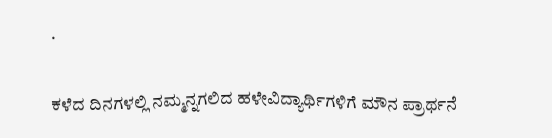.

ಕಳೆದ ದಿನಗಳಲ್ಲಿ ನಮ್ಮನ್ನಗಲಿದ ಹಳೇವಿದ್ಯಾರ್ಥಿಗಳಿಗೆ ಮೌನ ಪ್ರಾರ್ಥನೆ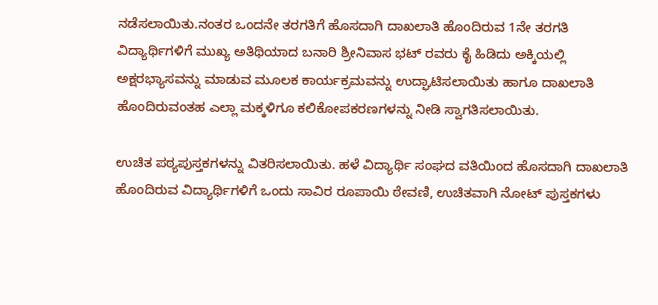ನಡೆಸಲಾಯಿತು.ನಂತರ ಒಂದನೇ ತರಗತಿಗೆ ಹೊಸದಾಗಿ ದಾಖಲಾತಿ ಹೊಂದಿರುವ 1ನೇ ತರಗತಿ ವಿದ್ಯಾರ್ಥಿಗಳಿಗೆ ಮುಖ್ಯ ಅತಿಥಿಯಾದ ಬನಾರಿ ಶ್ರೀನಿವಾಸ ಭಟ್ ರವರು ಕೈ ಹಿಡಿದು ಅಕ್ಕಿಯಲ್ಲಿ ಅಕ್ಷರಭ್ಯಾಸವನ್ನು ಮಾಡುವ ಮೂಲಕ ಕಾರ್ಯಕ್ರಮವನ್ನು ಉದ್ಘಾಟಿಸಲಾಯಿತು ಹಾಗೂ ದಾಖಲಾತಿ ಹೊಂದಿರುವಂತಹ ಎಲ್ಲಾ ಮಕ್ಕಳಿಗೂ ಕಲಿಕೋಪಕರಣಗಳನ್ನು ನೀಡಿ ಸ್ವಾಗತಿಸಲಾಯಿತು.

ಉಚಿತ ಪಠ್ಯಪುಸ್ತಕಗಳನ್ನು ವಿತರಿಸಲಾಯಿತು. ಹಳೆ ವಿದ್ಯಾರ್ಥಿ ಸಂಘದ ವತಿಯಿಂದ ಹೊಸದಾಗಿ ದಾಖಲಾತಿ ಹೊಂದಿರುವ ವಿದ್ಯಾರ್ಥಿಗಳಿಗೆ ಒಂದು ಸಾವಿರ ರೂಪಾಯಿ ಠೇವಣಿ, ಉಚಿತವಾಗಿ ನೋಟ್ ಪುಸ್ತಕಗಳು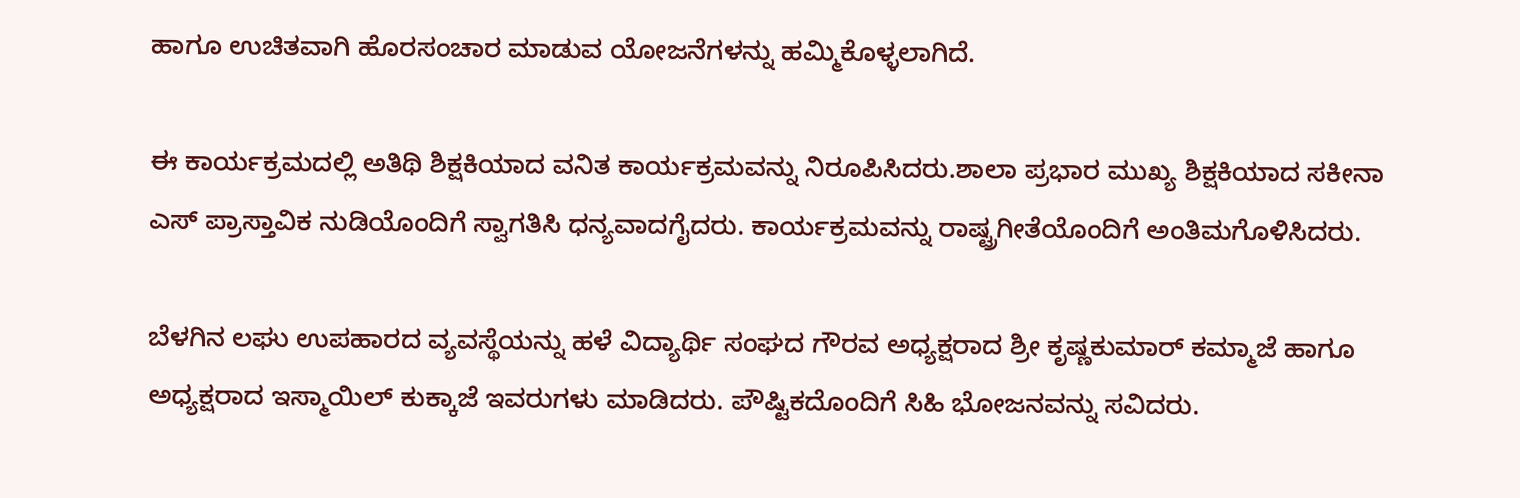ಹಾಗೂ ಉಚಿತವಾಗಿ ಹೊರಸಂಚಾರ ಮಾಡುವ ಯೋಜನೆಗಳನ್ನು ಹಮ್ಮಿಕೊಳ್ಳಲಾಗಿದೆ.

ಈ ಕಾರ್ಯಕ್ರಮದಲ್ಲಿ ಅತಿಥಿ ಶಿಕ್ಷಕಿಯಾದ ವನಿತ ಕಾರ್ಯಕ್ರಮವನ್ನು ನಿರೂಪಿಸಿದರು.ಶಾಲಾ ಪ್ರಭಾರ ಮುಖ್ಯ ಶಿಕ್ಷಕಿಯಾದ ಸಕೀನಾ ಎಸ್ ಪ್ರಾಸ್ತಾವಿಕ ನುಡಿಯೊಂದಿಗೆ ಸ್ವಾಗತಿಸಿ ಧನ್ಯವಾದಗೈದರು. ಕಾರ್ಯಕ್ರಮವನ್ನು ರಾಷ್ಟ್ರಗೀತೆಯೊಂದಿಗೆ ಅಂತಿಮಗೊಳಿಸಿದರು.

ಬೆಳಗಿನ ಲಘು ಉಪಹಾರದ ವ್ಯವಸ್ಥೆಯನ್ನು ಹಳೆ ವಿದ್ಯಾರ್ಥಿ ಸಂಘದ ಗೌರವ ಅಧ್ಯಕ್ಷರಾದ ಶ್ರೀ ಕೃಷ್ಣಕುಮಾರ್ ಕಮ್ಮಾಜೆ ಹಾಗೂ ಅಧ್ಯಕ್ಷರಾದ ಇಸ್ಮಾಯಿಲ್ ಕುಕ್ಕಾಜೆ ಇವರುಗಳು ಮಾಡಿದರು. ಪೌಷ್ಟಿಕದೊಂದಿಗೆ ಸಿಹಿ ಭೋಜನವನ್ನು ಸವಿದರು.